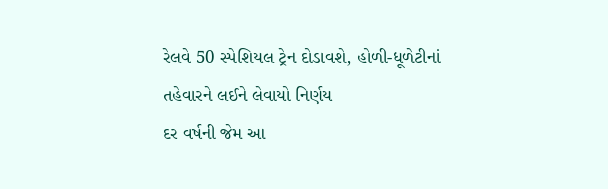રેલવે 50 સ્પેશિયલ ટ્રેન દોડાવશે, હોળી-ધૂળેટીનાં તહેવારને લઈને લેવાયો નિર્ણય
દર વર્ષની જેમ આ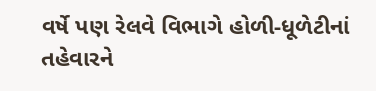વર્ષે પણ રેલવે વિભાગે હોળી-ધૂળેટીનાં તહેવારને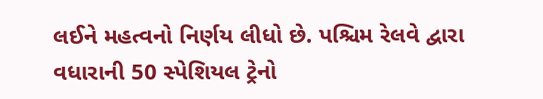લઈને મહત્વનો નિર્ણય લીધો છે. પશ્ચિમ રેલવે દ્વારા વધારાની 50 સ્પેશિયલ ટ્રેનો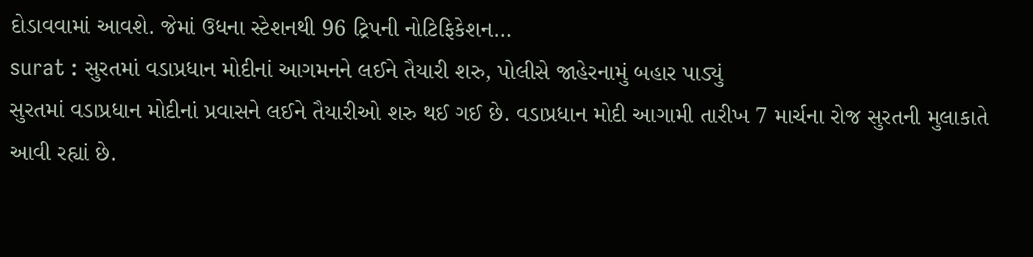દોડાવવામાં આવશે. જેમાં ઉધના સ્ટેશનથી 96 ટ્રિપની નોટિફિકેશન…
surat : સુરતમાં વડાપ્રધાન મોદીનાં આગમનને લઈને તૈયારી શરુ, પોલીસે જાહેરનામું બહાર પાડ્યું
સુરતમાં વડાપ્રધાન મોદીનાં પ્રવાસને લઈને તૈયારીઓ શરુ થઈ ગઈ છે. વડાપ્રધાન મોદી આગામી તારીખ 7 માર્ચના રોજ સુરતની મુલાકાતે આવી રહ્યાં છે.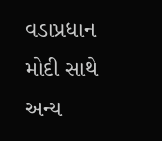વડાપ્રધાન મોદી સાથે અન્ય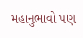મહાનુભાવો પણ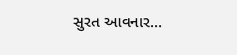સુરત આવનાર…